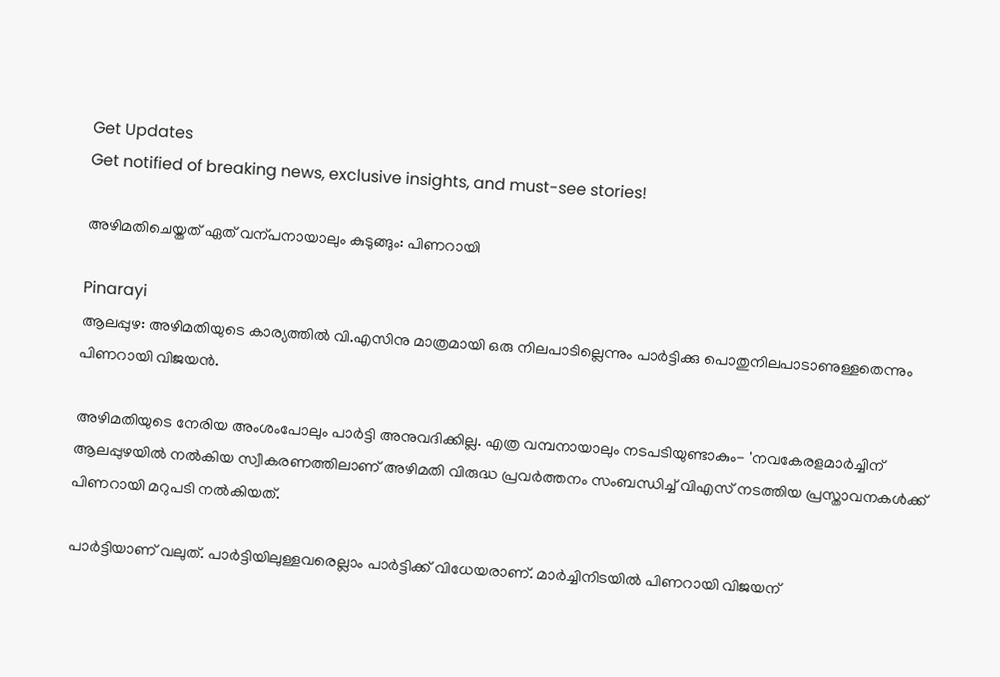Get Updates
Get notified of breaking news, exclusive insights, and must-see stories!

അഴിമതിചെയ്തത് ഏത് വന്പനായാലും കുടുങ്ങും: പിണറായി

Pinarayi
ആലപ്പുഴ: അഴിമതിയുടെ കാര്യത്തില്‍ വി.എസിനു മാത്രമായി ഒരു നിലപാടില്ലെന്നും പാര്‍ട്ടിക്കു പൊതുനിലപാടാണുള്ളതെന്നും പിണറായി വിജയന്‍.

അഴിമതിയുടെ നേരിയ അംശംപോലും പാര്‍ട്ടി അനുവദിക്കില്ല. എത്ര വമ്പനായാലും നടപടിയുണ്ടാകും- 'നവകേരളമാര്‍ച്ചിന് ആലപ്പുഴയില്‍ നല്‍കിയ സ്വീകരണത്തിലാണ് അഴിമതി വിരുദ്ധ പ്രവര്‍ത്തനം സംബന്ധിച്ച് വിഎസ് നടത്തിയ പ്രസ്താവനകള്‍ക്ക് പിണറായി മറുപടി നല്‍കിയത്.

പാര്‍ട്ടിയാണ്‌ വലുത്‌. പാര്‍ട്ടിയിലുള്ളവരെല്ലാം പാര്‍ട്ടിക്ക്‌ വിധേയരാണ്‌. മാര്‍ച്ചിനിടയില്‍ പിണറായി വിജയന്‌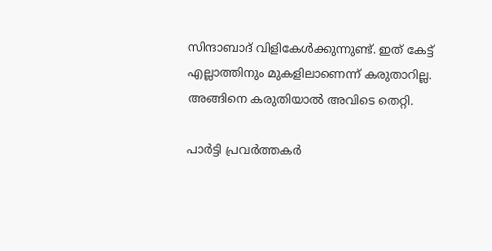സിന്ദാബാദ്‌ വിളികേള്‍ക്കുന്നുണ്ട്‌. ഇത്‌ കേട്ട്‌ എല്ലാത്തിനും മുകളിലാണെന്ന്‌ കരുതാറില്ല. അങ്ങിനെ കരുതിയാല്‍ അവിടെ തെറ്റി.

പാര്‍ട്ടി പ്രവര്‍ത്തകര്‍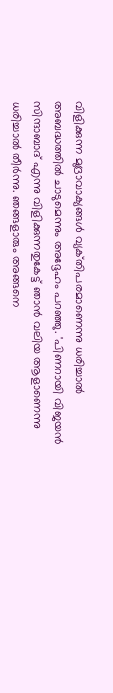വിളിക്കുന്ന മുദ്രാവാക്യങ്ങള്‍ വ്യക്‌തിപരമാണെന്നു ധരിച്ചാല്‍ അബദ്ധത്തില്‍ ചാടുമെന്നും അദ്ദേഹം പറഞ്ഞു. 'പിണറായി വിജയന്‍ സിന്ദാബാദ്‌ എന്നു വിളിക്കുന്നതുകേട്ട്‌ ഞാന്‍ വലിയ ആളാണെന്നു ധരിച്ചാല്‍ തീര്‍ന്നു. ഞങ്ങളാരും അങ്ങനെ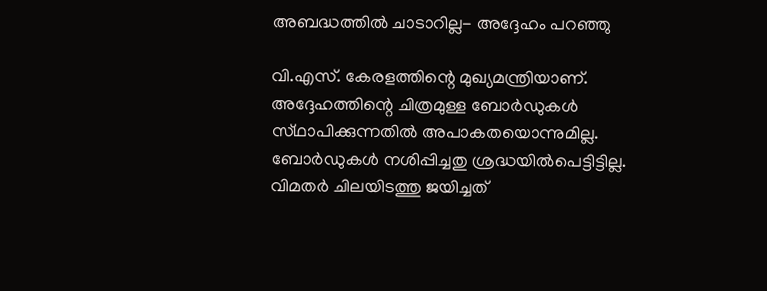അബദ്ധത്തില്‍ ചാടാറില്ല- അദ്ദേഹം പറഞ്ഞു

വി.എസ്‌. കേരളത്തിന്റെ മുഖ്യമന്ത്രിയാണ്‌. അദ്ദേഹത്തിന്റെ ചിത്രമുള്ള ബോര്‍ഡുകള്‍ സ്‌ഥാപിക്കുന്നതില്‍ അപാകതയൊന്നുമില്ല. ബോര്‍ഡുകള്‍ നശിപ്പിച്ചതു ശ്രദ്ധയില്‍പെട്ടിട്ടില്ല. വിമതര്‍ ചിലയിടത്തു ജയിച്ചത്‌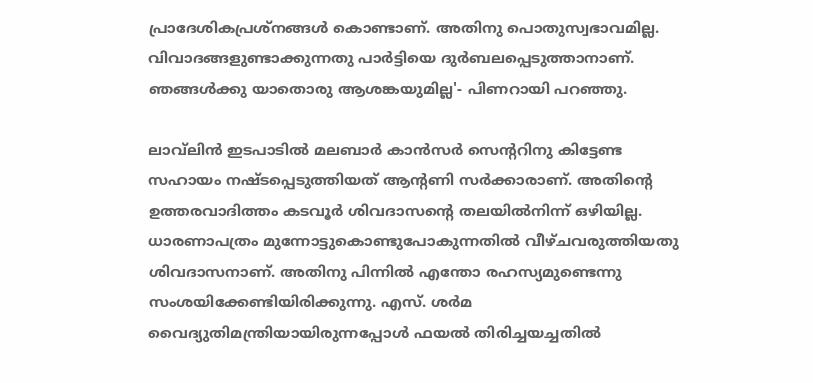പ്രാദേശികപ്രശ്‌നങ്ങള്‍ കൊണ്ടാണ്‌. അതിനു പൊതുസ്വഭാവമില്ല. വിവാദങ്ങളുണ്ടാക്കുന്നതു പാര്‍ട്ടിയെ ദുര്‍ബലപ്പെടുത്താനാണ്‌. ഞങ്ങള്‍ക്കു യാതൊരു ആശങ്കയുമില്ല'- പിണറായി പറഞ്ഞു.

ലാവ്‌ലിന്‍ ഇടപാടില്‍ മലബാര്‍ കാന്‍സര്‍ സെന്ററിനു കിട്ടേണ്ട സഹായം നഷ്‌ടപ്പെടുത്തിയത്‌ ആന്റണി സര്‍ക്കാരാണ്‌. അതിന്റെ ഉത്തരവാദിത്തം കടവൂര്‍ ശിവദാസന്റെ തലയില്‍നിന്ന്‌ ഒഴിയില്ല. ധാരണാപത്രം മുന്നോട്ടുകൊണ്ടുപോകുന്നതില്‍ വീഴ്‌ചവരുത്തിയതു ശിവദാസനാണ്‌. അതിനു പിന്നില്‍ എന്തോ രഹസ്യമുണ്ടെന്നു സംശയിക്കേണ്ടിയിരിക്കുന്നു. എസ്‌. ശര്‍മ വൈദ്യുതിമന്ത്രിയായിരുന്നപ്പോള്‍ ഫയല്‍ തിരിച്ചയച്ചതില്‍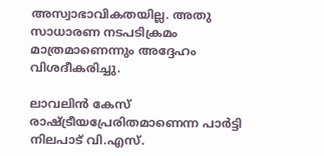അസ്വാഭാവികതയില്ല. അതു സാധാരണ നടപടിക്രമം മാത്രമാണെന്നും അദ്ദേഹം വിശദീകരിച്ചു.

ലാവലിന്‍ കേസ്‌ രാഷ്ട്രീയപ്രേരിതമാണെന്ന പാര്‍ട്ടി നിലപാട്‌ വി.എസ്‌.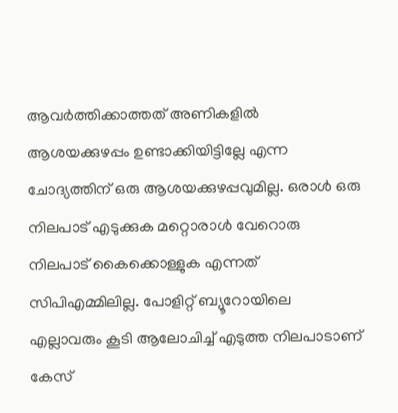ആവര്‍ത്തിക്കാത്തത്‌ അണികളില്‍ ആശയക്കുഴപ്പം ഉണ്ടാക്കിയിട്ടില്ലേ എന്ന ചോദ്യത്തിന് ഒരു ആശയക്കുഴപ്പവുമില്ല. ഒരാള്‍ ഒരു നിലപാട്‌ എടുക്കുക മറ്റൊരാള്‍ വേറൊരു നിലപാട്‌ കൈക്കൊള്ളുക എന്നത്‌ സിപിഎമ്മിലില്ല. പോളിറ്റ്‌ ബ്യൂറോയിലെ എല്ലാവരും കൂടി ആലോചിച്ച്‌ എടുത്ത നിലപാടാണ്‌ കേസ്‌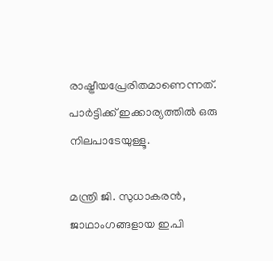രാഷ്ട്രീയപ്രേരിതമാണെന്നത്‌. പാര്‍ട്ടിക്ക്‌ ഇക്കാര്യത്തില്‍ ഒരു നിലപാടേയുള്ളൂ.

മന്ത്രി ജി. സുധാകരന്‍, ജാഥാംഗങ്ങളായ ഇ.പി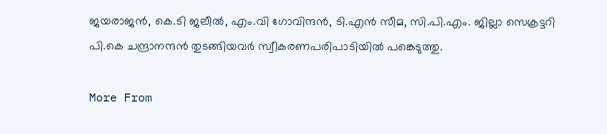ജയരാജന്‍, കെ.ടി ജലീല്‍, എം.വി ഗോവിന്ദന്‍, ടി.എന്‍ സീമ, സി.പി.എം. ജില്ലാ സെക്രട്ടറി പി.കെ ചന്ദ്രാനന്ദന്‍ തുടങ്ങിയവര്‍ സ്വീകരണപരിപാടിയില്‍ പങ്കെടുത്തു.

More From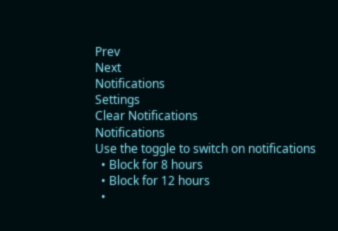Prev
Next
Notifications
Settings
Clear Notifications
Notifications
Use the toggle to switch on notifications
  • Block for 8 hours
  • Block for 12 hours
  •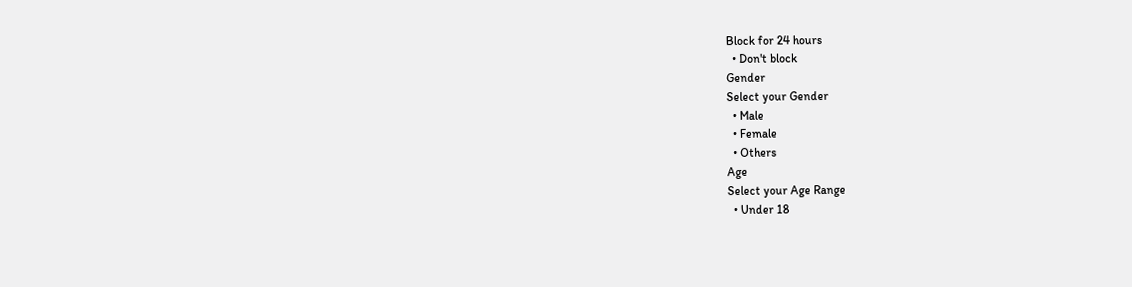Block for 24 hours
  • Don't block
Gender
Select your Gender
  • Male
  • Female
  • Others
Age
Select your Age Range
  • Under 18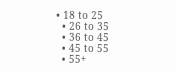• 18 to 25
  • 26 to 35
  • 36 to 45
  • 45 to 55
  • 55+